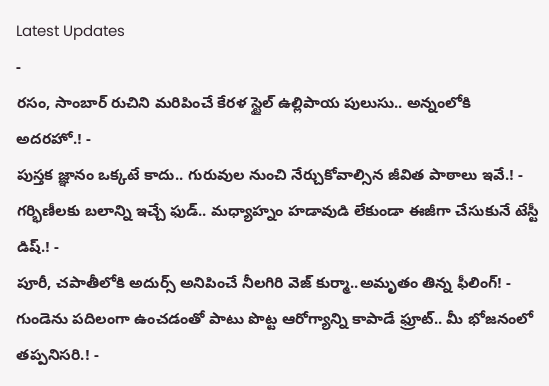Latest Updates
-
రసం, సాంబార్ రుచిని మరిపించే కేరళ స్టైల్ ఉల్లిపాయ పులుసు.. అన్నంలోకి అదరహో.! -
పుస్తక జ్ఞానం ఒక్కటే కాదు.. గురువుల నుంచి నేర్చుకోవాల్సిన జీవిత పాఠాలు ఇవే.! -
గర్భిణీలకు బలాన్ని ఇచ్చే ఫుడ్.. మధ్యాహ్నం హడావుడి లేకుండా ఈజీగా చేసుకునే టేస్టీ డిష్.! -
పూరీ, చపాతీలోకి అదుర్స్ అనిపించే నీలగిరి వెజ్ కుర్మా..అమృతం తిన్న ఫీలింగ్! -
గుండెను పదిలంగా ఉంచడంతో పాటు పొట్ట ఆరోగ్యాన్ని కాపాడే ఫ్రూట్.. మీ భోజనంలో తప్పనిసరి.! -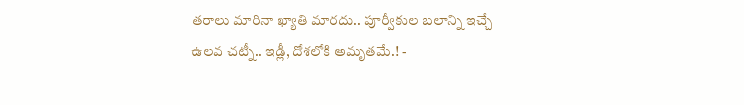తరాలు మారినా ఖ్యాతి మారదు.. పూర్వీకుల బలాన్ని ఇచ్చే ఉలవ చట్నీ.. ఇడ్లీ, దోశలోకి అమృతమే.! -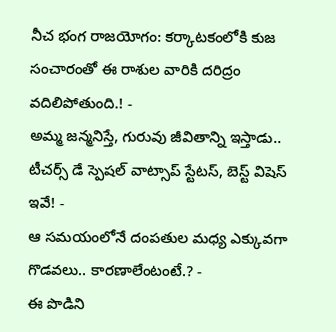నీచ భంగ రాజయోగం: కర్కాటకంలోకి కుజ సంచారంతో ఈ రాశుల వారికి దరిద్రం వదిలిపోతుంది.! -
అమ్మ జన్మనిస్తే, గురువు జీవితాన్ని ఇస్తాడు.. టీచర్స్ డే స్పెషల్ వాట్సాప్ స్టేటస్, బెస్ట్ విషెస్ ఇవే! -
ఆ సమయంలోనే దంపతుల మధ్య ఎక్కువగా గొడవలు.. కారణాలేంటంటే.? -
ఈ పొడిని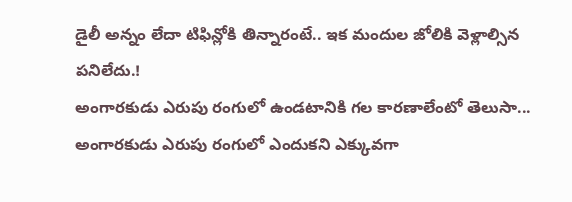డైలీ అన్నం లేదా టిఫిన్లోకి తిన్నారంటే.. ఇక మందుల జోలికి వెళ్లాల్సిన పనిలేదు.!
అంగారకుడు ఎరుపు రంగులో ఉండటానికి గల కారణాలేంటో తెలుసా...
అంగారకుడు ఎరుపు రంగులో ఎందుకని ఎక్కువగా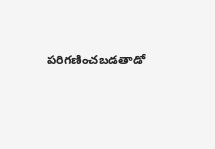పరిగణించబడతాడో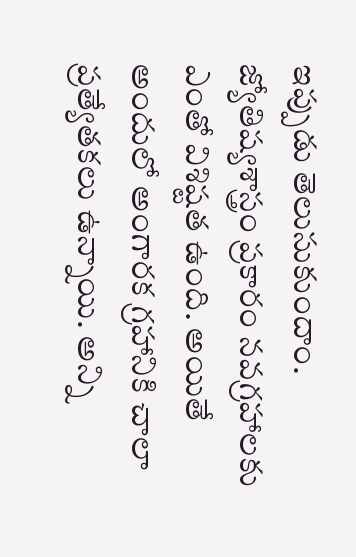ఇప్పుడు తెలుసుకుందాం.
జ్యోతిష్యశాస్త్రం ప్రకారం నవగ్రహాలకు ఎంతో విశిష్టత ఉంది. అయితే అందులో అంగారక గ్రహానికి చాలా ప్రత్యేతకలు ఉన్నాయి. అన్ని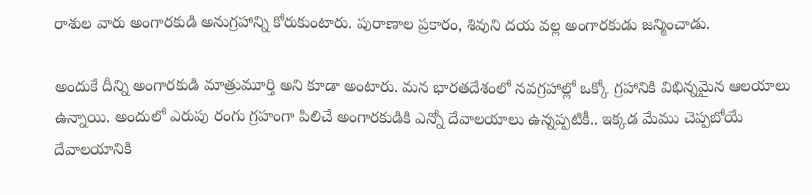రాశుల వారు అంగారకుడి అనుగ్రహాన్ని కోరుకుంటారు. పురాణాల ప్రకారం, శివుని దయ వల్ల అంగారకుడు జన్మించాడు.

అందుకే దీన్ని అంగారకుడి మాత్రుమూర్తి అని కూడా అంటారు. మన భారతదేశంలో నవగ్రహాల్లో ఒక్కో గ్రహానికి విభిన్నమైన ఆలయాలు ఉన్నాయి. అందులో ఎరుపు రంగు గ్రహంగా పిలిచే అంగారకుడికి ఎన్నో దేవాలయాలు ఉన్నప్పటికీ.. ఇక్కడ మేము చెప్పబోయే దేవాలయానికి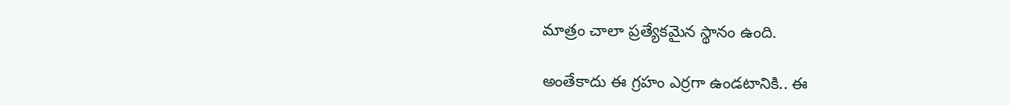మాత్రం చాలా ప్రత్యేకమైన స్థానం ఉంది.

అంతేకాదు ఈ గ్రహం ఎర్రగా ఉండటానికి.. ఈ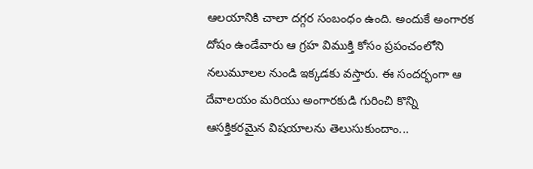ఆలయానికి చాలా దగ్గర సంబంధం ఉంది. అందుకే అంగారక దోషం ఉండేవారు ఆ గ్రహ విముక్తి కోసం ప్రపంచంలోని నలుమూలల నుండి ఇక్కడకు వస్తారు. ఈ సందర్భంగా ఆ దేవాలయం మరియు అంగారకుడి గురించి కొన్ని ఆసక్తికరమైన విషయాలను తెలుసుకుందాం...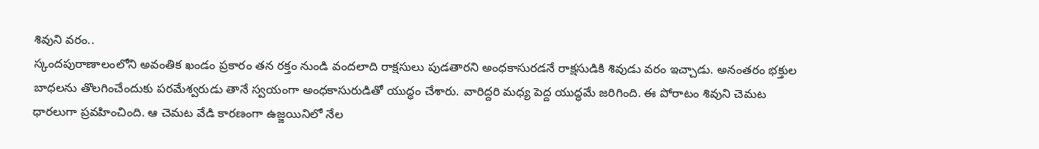శివుని వరం..
స్కందపురాణాలంలోని అవంతిక ఖండం ప్రకారం తన రక్తం నుండి వందలాది రాక్షసులు పుడతారని అంధకాసురడనే రాక్షసుడికి శివుడు వరం ఇచ్చాడు. అనంతరం భక్తుల బాధలను తొలగించేందుకు పరమేశ్వరుడు తానే స్వయంగా అంధకాసురుడితో యుద్ధం చేశారు. వారిద్దరి మధ్య పెద్ద యుద్ధమే జరిగింది. ఈ పోరాటం శివుని చెమట ధారలుగా ప్రవహించింది. ఆ చెమట వేడి కారణంగా ఉజ్జయినిలో నేల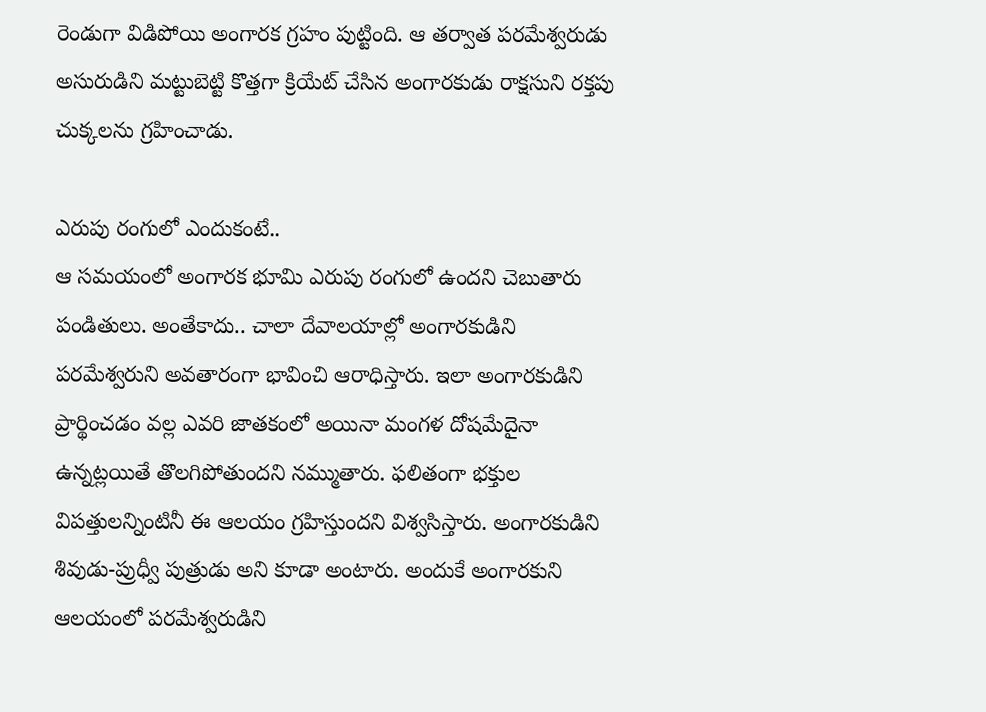రెండుగా విడిపోయి అంగారక గ్రహం పుట్టింది. ఆ తర్వాత పరమేశ్వరుడు అసురుడిని మట్టుబెట్టి కొత్తగా క్రియేట్ చేసిన అంగారకుడు రాక్షసుని రక్తపు చుక్కలను గ్రహించాడు.

ఎరుపు రంగులో ఎందుకంటే..
ఆ సమయంలో అంగారక భూమి ఎరుపు రంగులో ఉందని చెబుతారు పండితులు. అంతేకాదు.. చాలా దేవాలయాల్లో అంగారకుడిని పరమేశ్వరుని అవతారంగా భావించి ఆరాధిస్తారు. ఇలా అంగారకుడిని ప్రార్థించడం వల్ల ఎవరి జాతకంలో అయినా మంగళ దోషమేదైనా ఉన్నట్లయితే తొలగిపోతుందని నమ్ముతారు. ఫలితంగా భక్తుల విపత్తులన్నింటినీ ఈ ఆలయం గ్రహిస్తుందని విశ్వసిస్తారు. అంగారకుడిని శివుడు-ప్రుధ్వీ పుత్రుడు అని కూడా అంటారు. అందుకే అంగారకుని ఆలయంలో పరమేశ్వరుడిని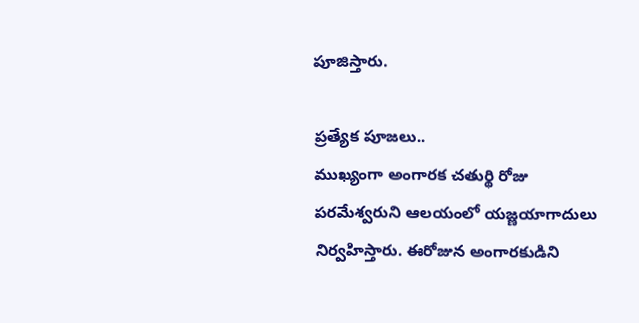పూజిస్తారు.

ప్రత్యేక పూజలు..
ముఖ్యంగా అంగారక చతుర్థి రోజు పరమేశ్వరుని ఆలయంలో యజ్ణయాగాదులు నిర్వహిస్తారు. ఈరోజున అంగారకుడిని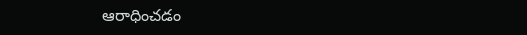ఆరాధించడం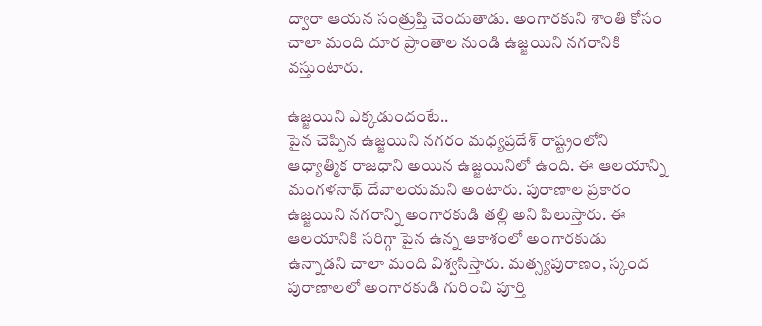ద్వారా ఆయన సంత్రుప్తి చెందుతాడు. అంగారకుని శాంతి కోసం చాలా మంది దూర ప్రాంతాల నుండి ఉజ్జయిని నగరానికి వస్తుంటారు.

ఉజ్జయిని ఎక్కడుందంటే..
పైన చెప్పిన ఉజ్జయిని నగరం మధ్యప్రదేశ్ రాష్ట్రంలోని ఆధ్యాత్మిక రాజధాని అయిన ఉజ్జయినిలో ఉంది. ఈ ఆలయాన్ని మంగళనాథ్ దేవాలయమని అంటారు. పురాణాల ప్రకారం ఉజ్జయిని నగరాన్ని అంగారకుడి తల్లి అని పిలుస్తారు. ఈ ఆలయానికి సరిగ్గా పైన ఉన్న ఆకాశంలో అంగారకుడు ఉన్నాడని చాలా మంది విశ్వసిస్తారు. మత్స్యపురాణం, స్కంద పురాణాలలో అంగారకుడి గురించి పూర్తి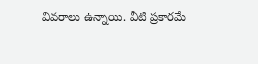వివరాలు ఉన్నాయి. వీటి ప్రకారమే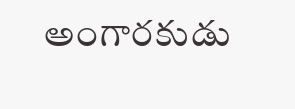అంగారకుడు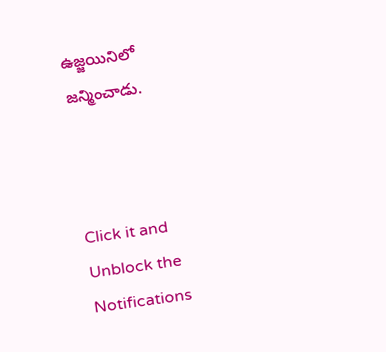ఉజ్జయినిలో జన్మించాడు.



Click it and Unblock the Notifications